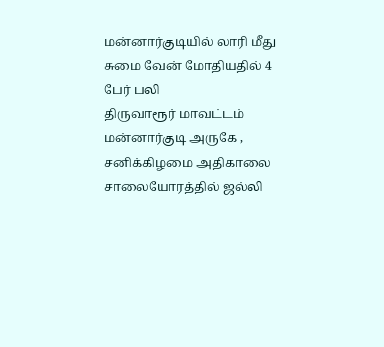மன்னார்குடியில் லாரி மீது சுமை வேன் மோதியதில் 4 பேர் பலி
திருவாரூர் மாவட்டம் மன்னார்குடி அருகே , சனிக்கிழமை அதிகாலை சாலையோரத்தில் ஜல்லி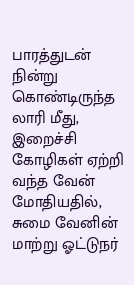பாரத்துடன் நின்று கொண்டிருந்த லாரி மீது, இறைச்சி கோழிகள் ஏற்றி வந்த வேன் மோதியதில், சுமை வேனின் மாற்று ஓட்டுநர்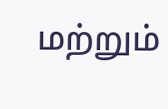மற்றும்